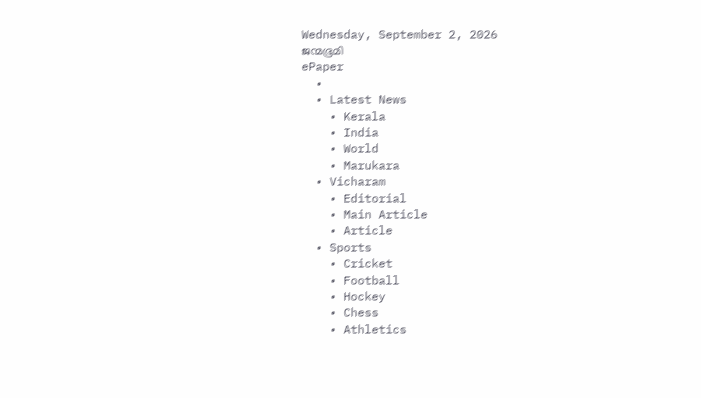Wednesday, September 2, 2026
ജന്മഭൂമി
ePaper
  •
  • Latest News
    • Kerala
    • India
    • World
    • Marukara
  • Vicharam
    • Editorial
    • Main Article
    • Article
  • Sports
    • Cricket
    • Football
    • Hockey
    • Chess
    • Athletics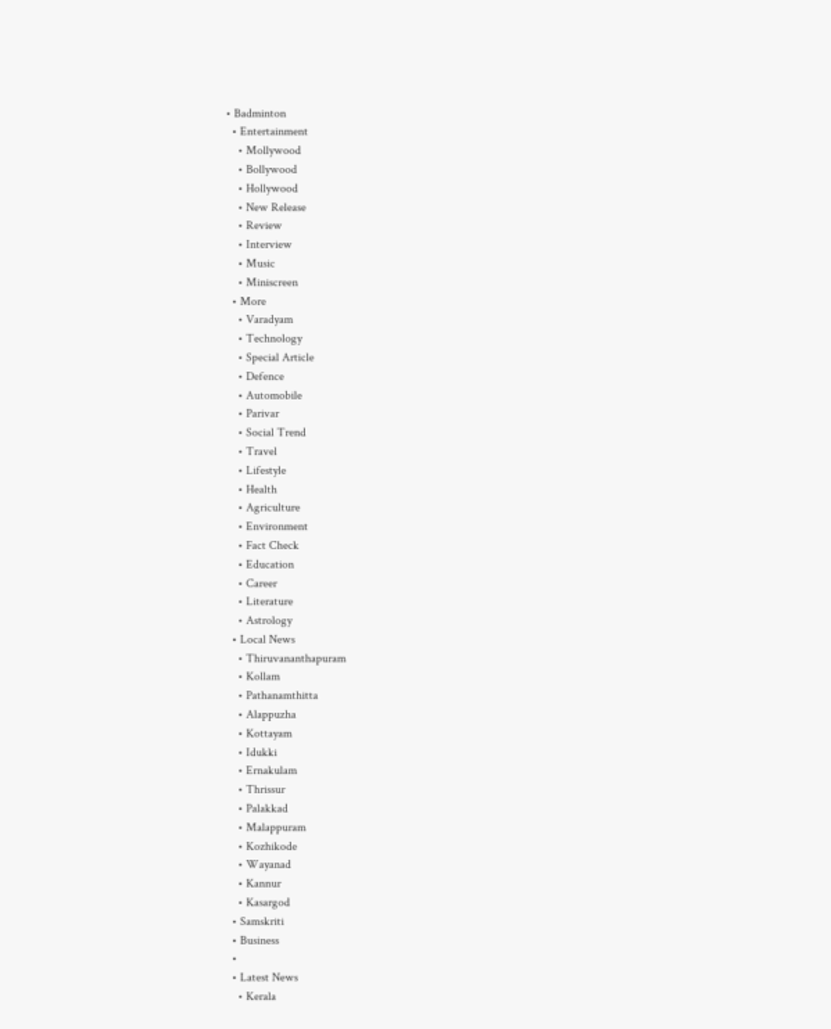• Badminton
  • Entertainment
    • Mollywood
    • Bollywood
    • Hollywood
    • New Release
    • Review
    • Interview
    • Music
    • Miniscreen
  • More
    • Varadyam
    • Technology
    • Special Article
    • Defence
    • Automobile
    • Parivar
    • Social Trend
    • Travel
    • Lifestyle
    • Health
    • Agriculture
    • Environment
    • Fact Check
    • Education
    • Career
    • Literature
    • Astrology
  • Local News
    • Thiruvananthapuram
    • Kollam
    • Pathanamthitta
    • Alappuzha
    • Kottayam
    • Idukki
    • Ernakulam
    • Thrissur
    • Palakkad
    • Malappuram
    • Kozhikode
    • Wayanad
    • Kannur
    • Kasargod
  • Samskriti
  • Business
  •
  • Latest News
    • Kerala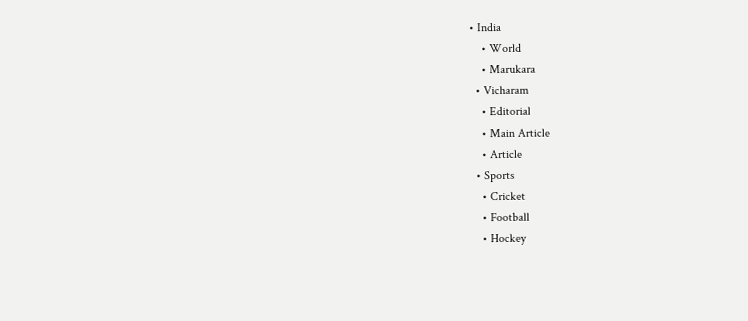• India
    • World
    • Marukara
  • Vicharam
    • Editorial
    • Main Article
    • Article
  • Sports
    • Cricket
    • Football
    • Hockey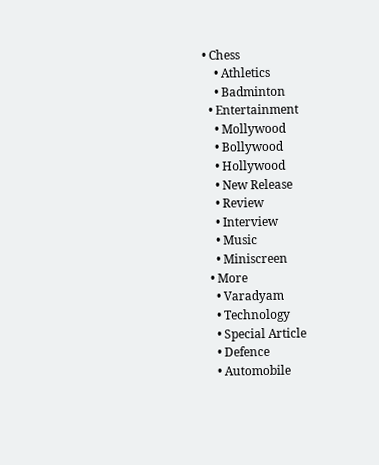• Chess
    • Athletics
    • Badminton
  • Entertainment
    • Mollywood
    • Bollywood
    • Hollywood
    • New Release
    • Review
    • Interview
    • Music
    • Miniscreen
  • More
    • Varadyam
    • Technology
    • Special Article
    • Defence
    • Automobile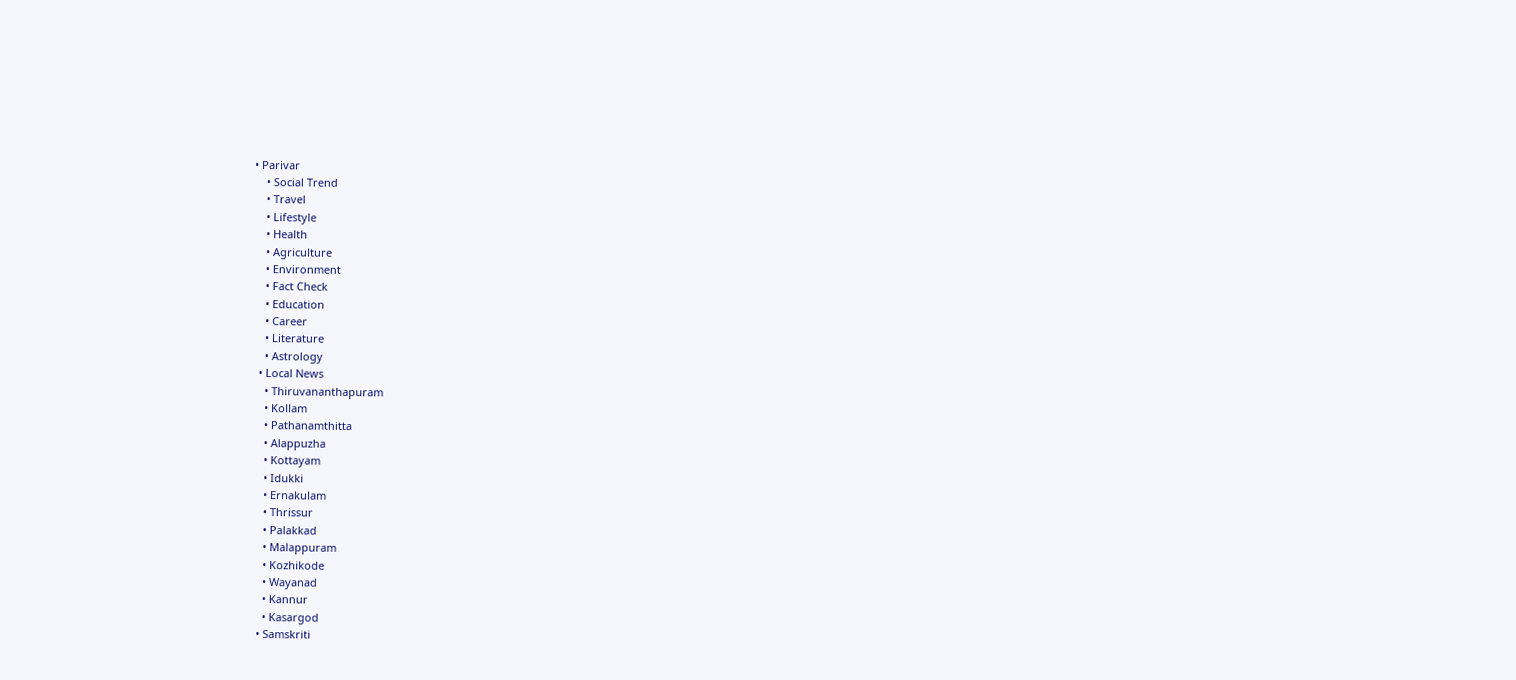• Parivar
    • Social Trend
    • Travel
    • Lifestyle
    • Health
    • Agriculture
    • Environment
    • Fact Check
    • Education
    • Career
    • Literature
    • Astrology
  • Local News
    • Thiruvananthapuram
    • Kollam
    • Pathanamthitta
    • Alappuzha
    • Kottayam
    • Idukki
    • Ernakulam
    • Thrissur
    • Palakkad
    • Malappuram
    • Kozhikode
    • Wayanad
    • Kannur
    • Kasargod
  • Samskriti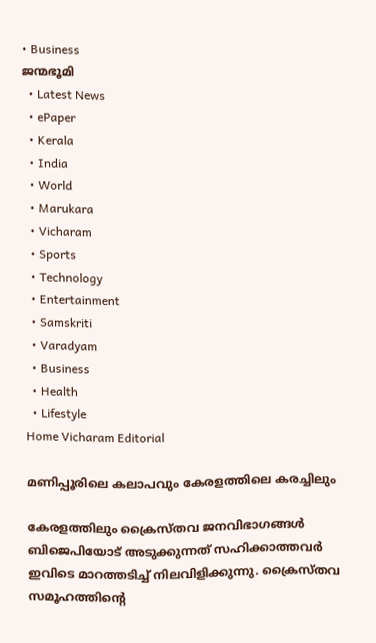• Business
ജന്മഭൂമി
  • Latest News
  • ePaper
  • Kerala
  • India
  • World
  • Marukara
  • Vicharam
  • Sports
  • Technology
  • Entertainment
  • Samskriti
  • Varadyam
  • Business
  • Health
  • Lifestyle
Home Vicharam Editorial

മണിപ്പൂരിലെ കലാപവും കേരളത്തിലെ കരച്ചിലും

കേരളത്തിലും ക്രൈസ്തവ ജനവിഭാഗങ്ങള്‍ ബിജെപിയോട് അടുക്കുന്നത് സഹിക്കാത്തവര്‍ ഇവിടെ മാറത്തടിച്ച് നിലവിളിക്കുന്നു. ക്രൈസ്തവ സമൂഹത്തിന്റെ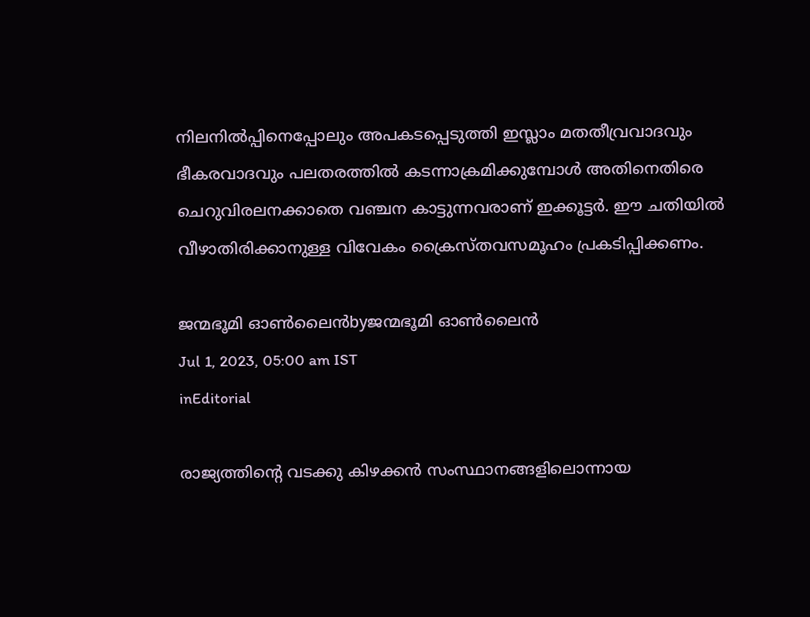നിലനില്‍പ്പിനെപ്പോലും അപകടപ്പെടുത്തി ഇസ്ലാം മതതീവ്രവാദവും ഭീകരവാദവും പലതരത്തില്‍ കടന്നാക്രമിക്കുമ്പോള്‍ അതിനെതിരെ ചെറുവിരലനക്കാതെ വഞ്ചന കാട്ടുന്നവരാണ് ഇക്കൂട്ടര്‍. ഈ ചതിയില്‍ വീഴാതിരിക്കാനുള്ള വിവേകം ക്രൈസ്തവസമൂഹം പ്രകടിപ്പിക്കണം.

ജന്മഭൂമി ഓണ്‍ലൈന്‍byജന്മഭൂമി ഓണ്‍ലൈന്‍
Jul 1, 2023, 05:00 am IST
inEditorial

രാജ്യത്തിന്റെ വടക്കു കിഴക്കന്‍ സംസ്ഥാനങ്ങളിലൊന്നായ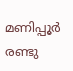മണിപ്പൂര്‍ രണ്ടു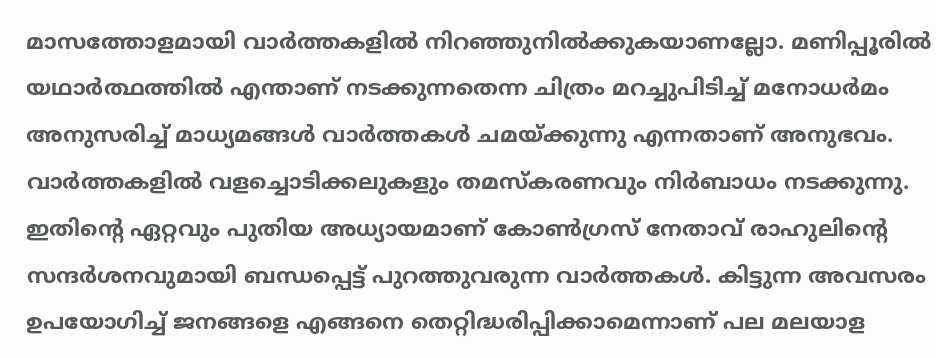മാസത്തോളമായി വാര്‍ത്തകളില്‍ നിറഞ്ഞുനില്‍ക്കുകയാണല്ലോ. മണിപ്പൂരില്‍ യഥാര്‍ത്ഥത്തില്‍ എന്താണ് നടക്കുന്നതെന്ന ചിത്രം മറച്ചുപിടിച്ച് മനോധര്‍മം അനുസരിച്ച് മാധ്യമങ്ങള്‍ വാര്‍ത്തകള്‍ ചമയ്‌ക്കുന്നു എന്നതാണ് അനുഭവം. വാര്‍ത്തകളില്‍ വളച്ചൊടിക്കലുകളും തമസ്‌കരണവും നിര്‍ബാധം നടക്കുന്നു. ഇതിന്റെ ഏറ്റവും പുതിയ അധ്യായമാണ് കോണ്‍ഗ്രസ് നേതാവ് രാഹുലിന്റെ സന്ദര്‍ശനവുമായി ബന്ധപ്പെട്ട് പുറത്തുവരുന്ന വാര്‍ത്തകള്‍. കിട്ടുന്ന അവസരം ഉപയോഗിച്ച് ജനങ്ങളെ എങ്ങനെ തെറ്റിദ്ധരിപ്പിക്കാമെന്നാണ് പല മലയാള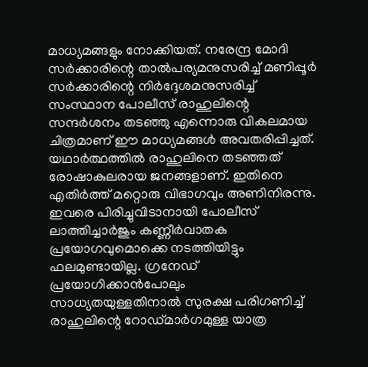മാധ്യമങ്ങളും നോക്കിയത്. നരേന്ദ്ര മോദി സര്‍ക്കാരിന്റെ താല്‍പര്യമനുസരിച്ച് മണിപ്പൂര്‍ സര്‍ക്കാരിന്റെ നിര്‍ദ്ദേശമനുസരിച്ച് സംസ്ഥാന പോലീസ് രാഹുലിന്റെ  സന്ദര്‍ശനം തടഞ്ഞു എന്നൊരു വികലമായ ചിത്രമാണ് ഈ മാധ്യമങ്ങള്‍ അവതരിപ്പിച്ചത്. യഥാര്‍ത്ഥത്തില്‍ രാഹുലിനെ തടഞ്ഞത് രോഷാകുലരായ ജനങ്ങളാണ്. ഇതിനെ എതിര്‍ത്ത് മറ്റൊരു വിഭാഗവും അണിനിരന്നു. ഇവരെ പിരിച്ചുവിടാനായി പോലീസ് ലാത്തിച്ചാര്‍ജും കണ്ണീര്‍വാതക പ്രയോഗവുമൊക്കെ നടത്തിയിട്ടും ഫലമുണ്ടായില്ല. ഗ്രനേഡ് പ്രയോഗിക്കാന്‍പോലും സാധ്യതയുള്ളതിനാല്‍ സുരക്ഷ പരിഗണിച്ച് രാഹുലിന്റെ റോഡ്മാര്‍ഗമുള്ള യാത്ര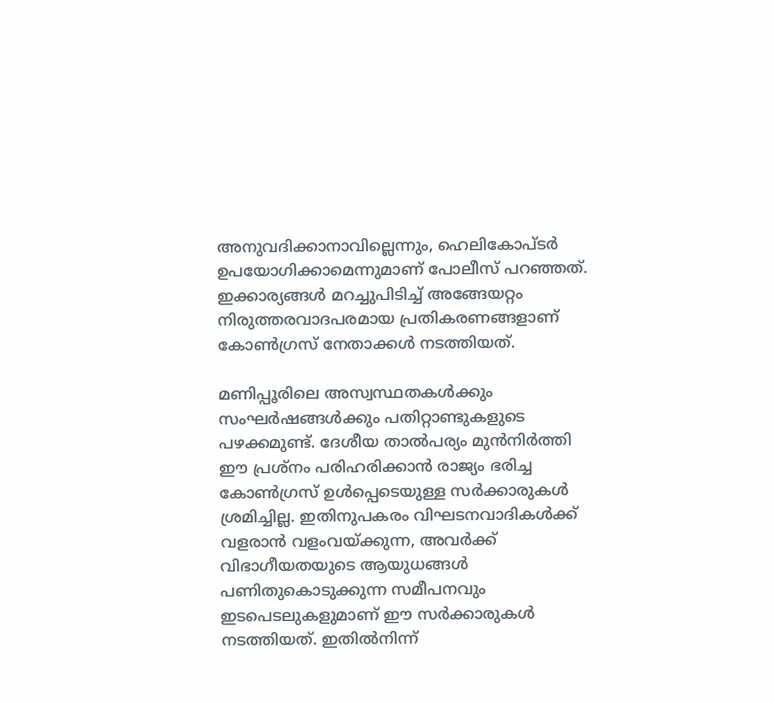അനുവദിക്കാനാവില്ലെന്നും, ഹെലികോപ്ടര്‍ ഉപയോഗിക്കാമെന്നുമാണ് പോലീസ് പറഞ്ഞത്. ഇക്കാര്യങ്ങള്‍ മറച്ചുപിടിച്ച് അങ്ങേയറ്റം നിരുത്തരവാദപരമായ പ്രതികരണങ്ങളാണ് കോണ്‍ഗ്രസ് നേതാക്കള്‍ നടത്തിയത്.

മണിപ്പൂരിലെ അസ്വസ്ഥതകള്‍ക്കും സംഘര്‍ഷങ്ങള്‍ക്കും പതിറ്റാണ്ടുകളുടെ പഴക്കമുണ്ട്. ദേശീയ താല്‍പര്യം മുന്‍നിര്‍ത്തി ഈ പ്രശ്‌നം പരിഹരിക്കാന്‍ രാജ്യം ഭരിച്ച കോണ്‍ഗ്രസ് ഉള്‍പ്പെടെയുള്ള സര്‍ക്കാരുകള്‍ ശ്രമിച്ചില്ല. ഇതിനുപകരം വിഘടനവാദികള്‍ക്ക് വളരാന്‍ വളംവയ്‌ക്കുന്ന, അവര്‍ക്ക് വിഭാഗീയതയുടെ ആയുധങ്ങള്‍ പണിതുകൊടുക്കുന്ന സമീപനവും ഇടപെടലുകളുമാണ് ഈ സര്‍ക്കാരുകള്‍ നടത്തിയത്. ഇതില്‍നിന്ന്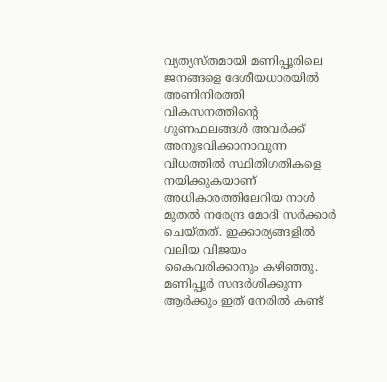വ്യത്യസ്തമായി മണിപ്പൂരിലെ ജനങ്ങളെ ദേശീയധാരയില്‍ അണിനിരത്തി വികസനത്തിന്റെ ഗുണഫലങ്ങള്‍ അവര്‍ക്ക് അനുഭവിക്കാനാവുന്ന വിധത്തില്‍ സ്ഥിതിഗതികളെ നയിക്കുകയാണ് അധികാരത്തിലേറിയ നാള്‍ മുതല്‍ നരേന്ദ്ര മോദി സര്‍ക്കാര്‍ ചെയ്തത്. ഇക്കാര്യങ്ങളില്‍ വലിയ വിജയം കൈവരിക്കാനും കഴിഞ്ഞു. മണിപ്പൂര്‍ സന്ദര്‍ശിക്കുന്ന ആര്‍ക്കും ഇത് നേരില്‍ കണ്ട്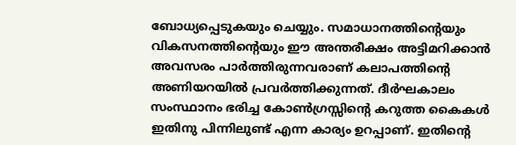ബോധ്യപ്പെടുകയും ചെയ്യും. സമാധാനത്തിന്റെയും വികസനത്തിന്റെയും ഈ അന്തരീക്ഷം അട്ടിമറിക്കാന്‍ അവസരം പാര്‍ത്തിരുന്നവരാണ് കലാപത്തിന്റെ അണിയറയില്‍ പ്രവര്‍ത്തിക്കുന്നത്. ദീര്‍ഘകാലം സംസ്ഥാനം ഭരിച്ച കോണ്‍ഗ്രസ്സിന്റെ കറുത്ത കൈകള്‍ ഇതിനു പിന്നിലുണ്ട് എന്ന കാര്യം ഉറപ്പാണ്. ഇതിന്റെ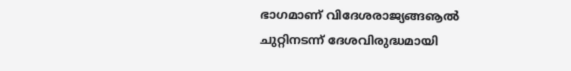ഭാഗമാണ് വിദേശരാജ്യങ്ങൡല്‍ ചുറ്റിനടന്ന് ദേശവിരുദ്ധമായി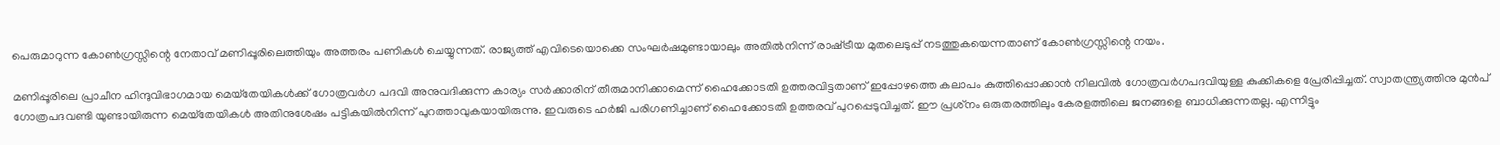പെരുമാറുന്ന കോണ്‍ഗ്രസ്സിന്റെ നേതാവ് മണിപ്പൂരിലെത്തിയും അത്തരം പണികള്‍ ചെയ്യുന്നത്. രാജ്യത്ത് എവിടെയൊക്കെ സംഘര്‍ഷമുണ്ടായാലും അതില്‍നിന്ന് രാഷ്‌ട്രീയ മുതലെടുപ്പ് നടത്തുകയെന്നതാണ് കോണ്‍ഗ്രസ്സിന്റെ നയം.

മണിപ്പൂരിലെ പ്രാചീന ഹിന്ദുവിഭാഗമായ മെയ്‌തേയികള്‍ക്ക് ഗോത്രവര്‍ഗ പദവി അനുവദിക്കുന്ന കാര്യം സര്‍ക്കാരിന് തീരുമാനിക്കാമെന്ന് ഹൈക്കോടതി ഉത്തരവിട്ടതാണ് ഇപ്പോഴത്തെ കലാപം കുത്തിപ്പൊക്കാന്‍ നിലവില്‍ ഗോത്രവര്‍ഗപദവിയുള്ള കുക്കികളെ പ്രേരിപ്പിച്ചത്. സ്വാതന്ത്ര്യത്തിനു മുന്‍പ് ഗോത്രപദവണ്ടി യുണ്ടായിരുന്ന മെയ്‌തേയികള്‍ അതിനുശേഷം പട്ടികയില്‍നിന്ന് പുറത്താവുകയായിരുന്നു. ഇവരുടെ ഹര്‍ജി പരിഗണിച്ചാണ് ഹൈക്കോടതി ഉത്തരവ് പുറപ്പെടുവിച്ചത്. ഈ പ്രശ്‌നം ഒരുതരത്തിലും കേരളത്തിലെ ജനങ്ങളെ ബാധിക്കുന്നതല്ല. എന്നിട്ടും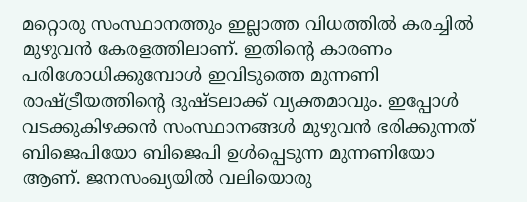മറ്റൊരു സംസ്ഥാനത്തും ഇല്ലാത്ത വിധത്തില്‍ കരച്ചില്‍ മുഴുവന്‍ കേരളത്തിലാണ്. ഇതിന്റെ കാരണം പരിശോധിക്കുമ്പോള്‍ ഇവിടുത്തെ മുന്നണി രാഷ്‌ട്രീയത്തിന്റെ ദുഷ്ടലാക്ക് വ്യക്തമാവും. ഇപ്പോള്‍ വടക്കുകിഴക്കന്‍ സംസ്ഥാനങ്ങള്‍ മുഴുവന്‍ ഭരിക്കുന്നത് ബിജെപിയോ ബിജെപി ഉള്‍പ്പെടുന്ന മുന്നണിയോ ആണ്. ജനസംഖ്യയില്‍ വലിയൊരു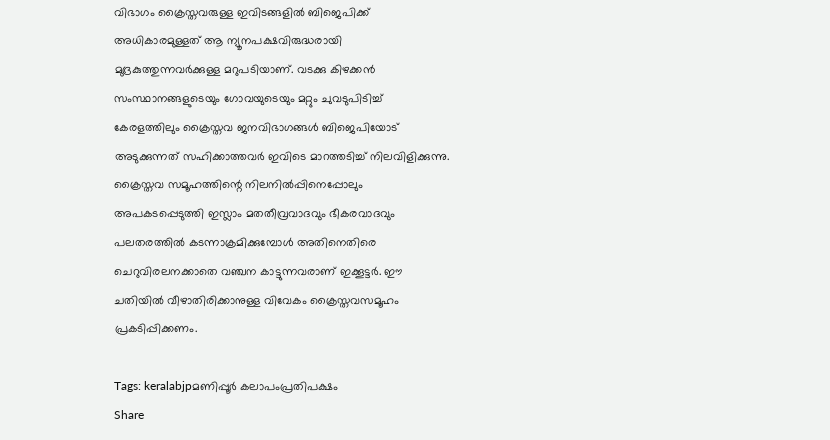വിഭാഗം ക്രൈസ്തവരുള്ള ഇവിടങ്ങളില്‍ ബിജെപിക്ക് അധികാരമുള്ളത് ആ ന്യൂനപക്ഷവിരുദ്ധരായി മുദ്രകുത്തുന്നവര്‍ക്കുള്ള മറുപടിയാണ്. വടക്കു കിഴക്കന്‍ സംസ്ഥാനങ്ങളുടെയും ഗോവയുടെയും മറ്റും ചുവടുപിടിച്ച് കേരളത്തിലും ക്രൈസ്തവ ജനവിഭാഗങ്ങള്‍ ബിജെപിയോട് അടുക്കുന്നത് സഹിക്കാത്തവര്‍ ഇവിടെ മാറത്തടിച്ച് നിലവിളിക്കുന്നു. ക്രൈസ്തവ സമൂഹത്തിന്റെ നിലനില്‍പ്പിനെപ്പോലും അപകടപ്പെടുത്തി ഇസ്ലാം മതതീവ്രവാദവും ഭീകരവാദവും പലതരത്തില്‍ കടന്നാക്രമിക്കുമ്പോള്‍ അതിനെതിരെ ചെറുവിരലനക്കാതെ വഞ്ചന കാട്ടുന്നവരാണ് ഇക്കൂട്ടര്‍. ഈ ചതിയില്‍ വീഴാതിരിക്കാനുള്ള വിവേകം ക്രൈസ്തവസമൂഹം പ്രകടിപ്പിക്കണം.

Tags: keralabjpമണിപ്പൂര്‍ കലാപംപ്രതിപക്ഷം
Share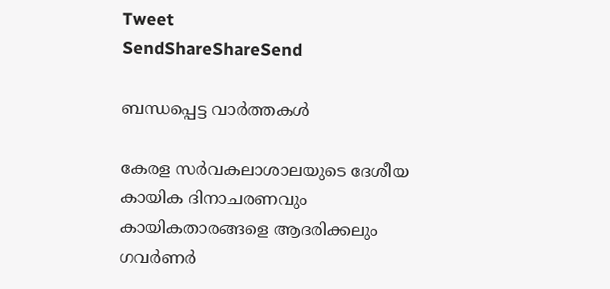Tweet
SendShareShareSend

ബന്ധപ്പെട്ട വാര്‍ത്തകള്‍

കേരള സര്‍വകലാശാലയുടെ ദേശീയ കായിക ദിനാചരണവും കായികതാരങ്ങളെ ആദരിക്കലും ഗവര്‍ണര്‍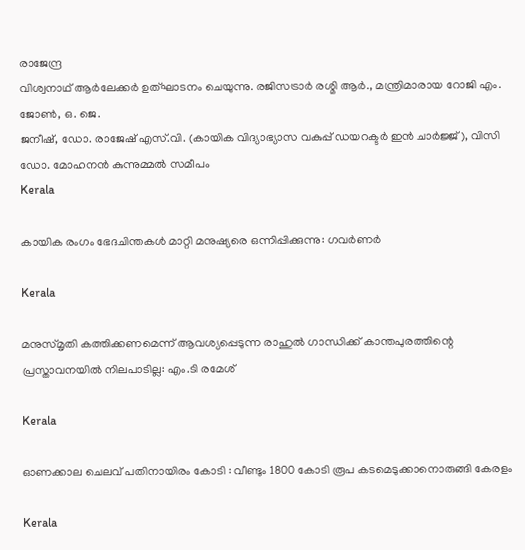രാജേന്ദ്ര
വിശ്വനാഥ് ആര്‍ലേക്കര്‍ ഉത്ഘാടനം ചെയുന്നു. രജിസട്രാര്‍ രശ്മി ആര്‍., മന്ത്രിമാരായ റോജി എം. ജോണ്‍, ഒ. ജെ.
ജനീഷ്, ഡോ. രാജേഷ് എസ്.വി. (കായിക വിദ്യാഭ്യാസ വകുപ്പ് ഡയറക്ടര്‍ ഇന്‍ ചാര്‍ജ്ജ്), വിസി ഡോ. മോഹനന്‍ കുന്നുമ്മല്‍ സമീപം
Kerala

കായിക രംഗം ഭേദചിന്തകള്‍ മാറ്റി മനുഷ്യരെ ഒന്നിപ്പിക്കുന്നു: ഗവര്‍ണര്‍

Kerala

മനുസ്മൃതി കത്തിക്കണമെന്ന് ആവശ്യപ്പെടുന്ന രാഹുൽ ഗാന്ധിക്ക് കാന്തപുരത്തിന്റെ പ്രസ്താവനയിൽ നിലപാടില്ല: എം.ടി രമേശ്

Kerala

ഓണക്കാല ചെലവ് പതിനായിരം കോടി : വീണ്ടും 1800 കോടി രൂപ കടമെടുക്കാനൊരുങ്ങി കേരളം

Kerala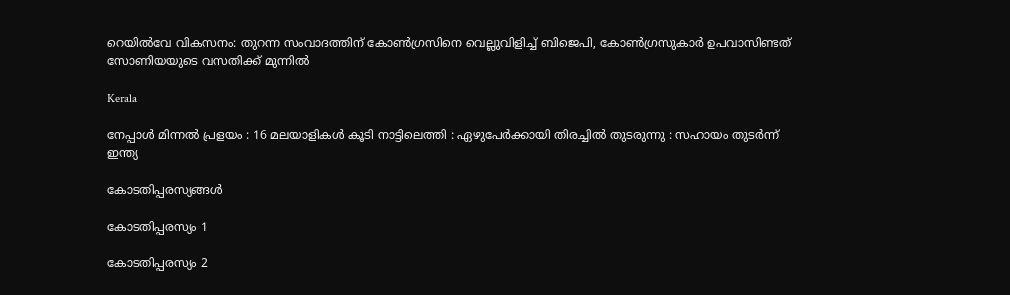റെയില്‍വേ വികസനം: തുറന്ന സംവാദത്തിന് കോണ്‍ഗ്രസിനെ വെല്ലുവിളിച്ച് ബിജെപി, കോണ്‍ഗ്രസുകാര്‍ ഉപവാസിണ്ടത് സോണിയയുടെ വസതിക്ക് മുന്നില്‍

Kerala

നേപ്പാൾ മിന്നൽ പ്രളയം : 16 മലയാളികള്‍ കൂടി നാട്ടിലെത്തി : ഏഴുപേര്‍ക്കായി തിരച്ചില്‍ തുടരുന്നു : സഹായം തുടർന്ന് ഇന്ത്യ

കോടതിപ്പരസ്യങ്ങള്‍

കോടതിപ്പരസ്യം 1

കോടതിപ്പരസ്യം 2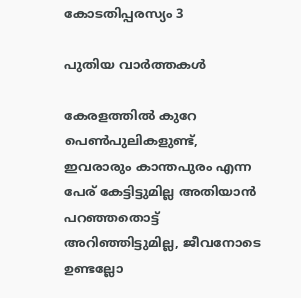കോടതിപ്പരസ്യം 3

പുതിയ വാര്‍ത്തകള്‍

കേരളത്തില്‍ കുറേ പെണ്‍പുലികളുണ്ട്, ഇവരാരും കാന്തപുരം എന്ന പേര് കേട്ടിട്ടുമില്ല അതിയാന്‍ പറഞ്ഞതൊട്ട് അറിഞ്ഞിട്ടുമില്ല, ജീവനോടെ ഉണ്ടല്ലോ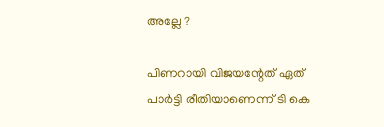അല്ലേ ?

പിണറായി വിജയന്റേത് ഏത് പാര്‍ട്ടി രീതിയാണെന്ന് ടി കെ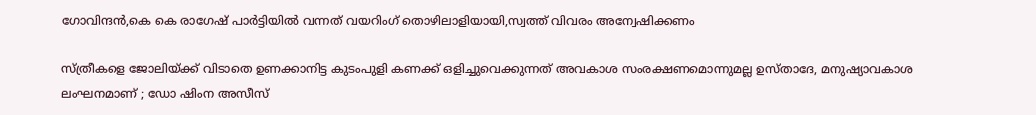ഗോവിന്ദന്‍,കെ കെ രാഗേഷ് പാര്‍ട്ടിയില്‍ വന്നത് വയറിംഗ് തൊഴിലാളിയായി,സ്വത്ത് വിവരം അന്വേഷിക്കണം

സ്ത്രീകളെ ജോലിയ്‌ക്ക് വിടാതെ ഉണക്കാനിട്ട കുടംപുളി കണക്ക് ഒളിച്ചുവെക്കുന്നത് അവകാശ സംരക്ഷണമൊന്നുമല്ല ഉസ്താദേ, മനുഷ്യാവകാശ ലംഘനമാണ് ; ഡോ ഷിംന അസീസ്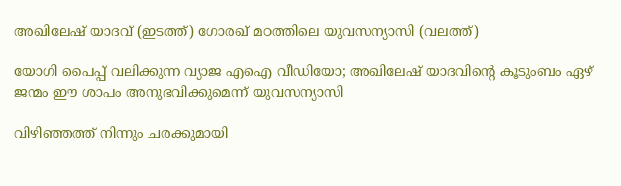അഖിലേഷ് യാദവ് (ഇടത്ത്) ഗോരഖ് മഠത്തിലെ യുവസന്യാസി (വലത്ത്)

യോഗി പൈപ്പ് വലിക്കുന്ന വ്യാജ എഐ വീഡിയോ; അഖിലേഷ് യാദവിന്റെ കൂടുംബം ഏഴ് ജന്മം ഈ ശാപം അനുഭവിക്കുമെന്ന് യുവസന്യാസി

വിഴിഞ്ഞത്ത് നിന്നും ചരക്കുമായി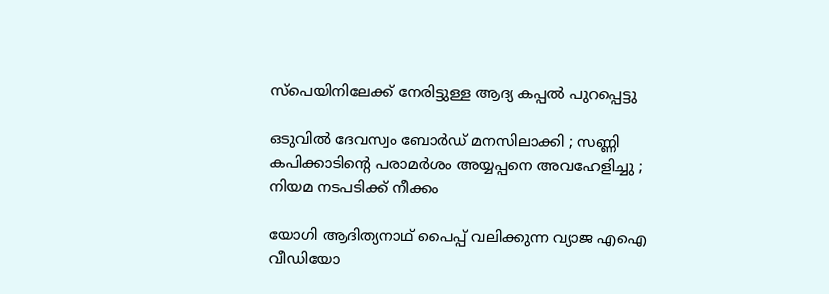സ്‌പെയിനിലേക്ക് നേരിട്ടുള്ള ആദ്യ കപ്പല്‍ പുറപ്പെട്ടു

ഒടുവിൽ ദേവസ്വം ബോർഡ് മനസിലാക്കി ; സണ്ണി കപിക്കാടിന്റെ പരാമർശം അയ്യപ്പനെ അവഹേളിച്ചു ; നിയമ നടപടിക്ക് നീക്കം

യോഗി ആദിത്യനാഥ് പൈപ്പ് വലിക്കുന്ന വ്യാജ എഐ വീഡിയോ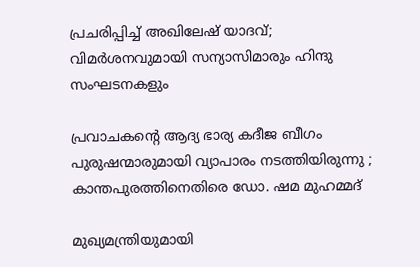പ്രചരിപ്പിച്ച് അഖിലേഷ് യാദവ്; വിമര്‍ശനവുമായി സന്യാസിമാരും ഹിന്ദു സംഘടനകളും

പ്രവാചകന്റെ ആദ്യ ഭാര്യ കദീജ ബീഗം പുരുഷന്മാരുമായി വ്യാപാരം നടത്തിയിരുന്നു ; കാന്തപുരത്തിനെതിരെ ഡോ. ഷമ മുഹമ്മദ്

മുഖ്യമന്ത്രിയുമായി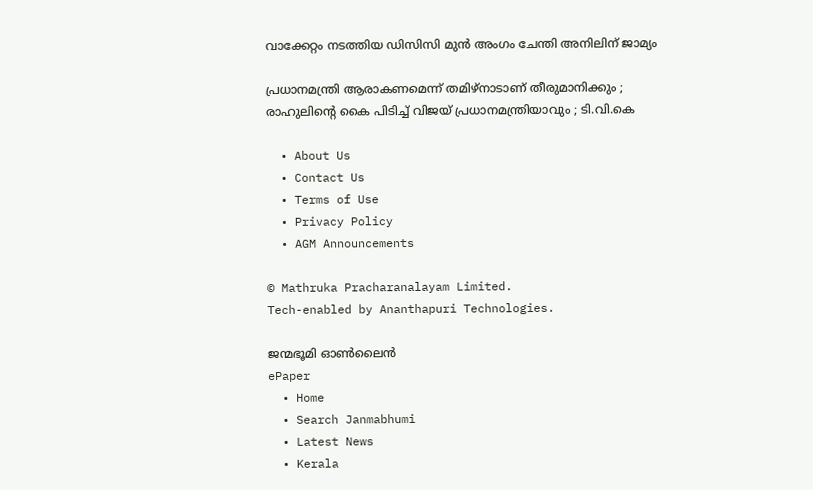വാക്കേറ്റം നടത്തിയ ഡിസിസി മുന്‍ അംഗം ചേന്തി അനിലിന് ജാമ്യം

പ്രധാനമന്ത്രി ആരാകണമെന്ന് തമിഴ്നാടാണ് തീരുമാനിക്കും ; രാഹുലിന്റെ കൈ പിടിച്ച് വിജയ് പ്രധാനമന്ത്രിയാവും ; ടി.വി.കെ

  • About Us
  • Contact Us
  • Terms of Use
  • Privacy Policy
  • AGM Announcements

© Mathruka Pracharanalayam Limited.
Tech-enabled by Ananthapuri Technologies.

ജന്മഭൂമി ഓണ്‍ലൈന്‍
ePaper
  • Home
  • Search Janmabhumi
  • Latest News
  • Kerala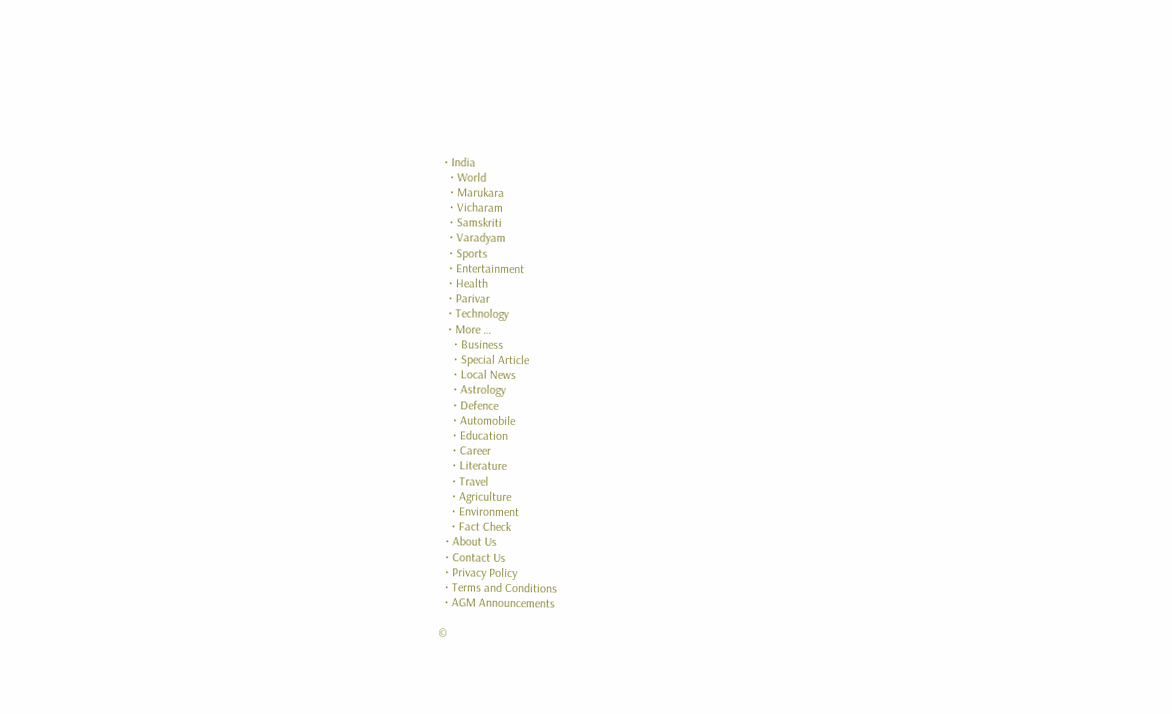• India
  • World
  • Marukara
  • Vicharam
  • Samskriti
  • Varadyam
  • Sports
  • Entertainment
  • Health
  • Parivar
  • Technology
  • More …
    • Business
    • Special Article
    • Local News
    • Astrology
    • Defence
    • Automobile
    • Education
    • Career
    • Literature
    • Travel
    • Agriculture
    • Environment
    • Fact Check
  • About Us
  • Contact Us
  • Privacy Policy
  • Terms and Conditions
  • AGM Announcements

©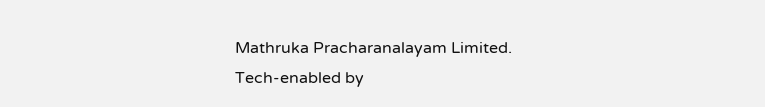Mathruka Pracharanalayam Limited.
Tech-enabled by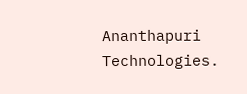Ananthapuri Technologies.